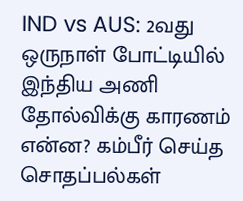IND vs AUS: 2வது ஒருநாள் போட்டியில் இந்திய அணி தோல்விக்கு காரணம் என்ன? கம்பீர் செய்த சொதப்பல்கள்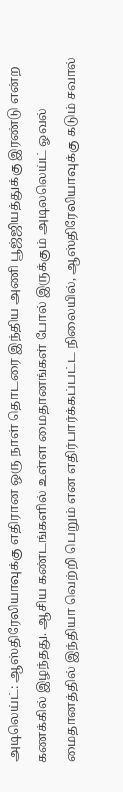அடிலெய்ட்: ஆஸ்திரேலியாவுக்கு எதிரான ஒரு நாள் தொடரை இந்திய அணி பூஜ்ஜியத்துக்கு இரண்டு என்ற கணக்கில் இழந்தது. ஆசிய கண்டங்களில் உள்ள மைதானங்கள் போல் இருக்கும் அடிலலெய்ட் ஓவல் மைதானத்தில் இந்தியா வெற்றி பெறும் என எதிர்பார்க்கப்பட்ட நிலையில், ஆஸ்திரேலியாவுக்கு கடும் சவால்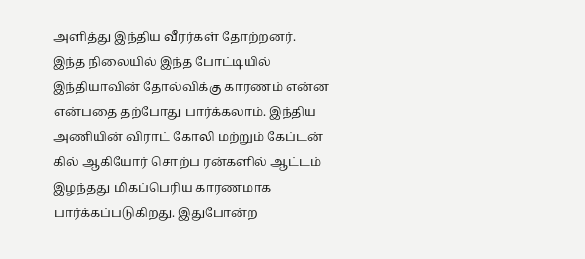அளித்து இந்திய வீரர்கள் தோற்றனர்.
இந்த நிலையில் இந்த போட்டியில் இந்தியாவின் தோல்விக்கு காரணம் என்ன என்பதை தற்போது பார்க்கலாம். இந்திய அணியின் விராட் கோலி மற்றும் கேப்டன் கில் ஆகியோர் சொற்ப ரன்களில் ஆட்டம் இழந்தது மிகப்பெரிய காரணமாக பார்க்கப்படுகிறது. இதுபோன்ற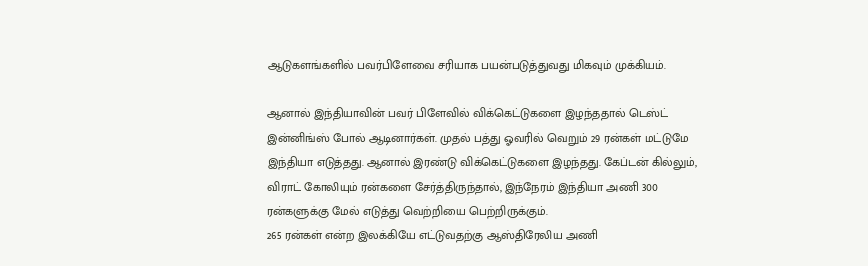ஆடுகளங்களில் பவர்பிளேவை சரியாக பயன்படுத்துவது மிகவும் முக்கியம்.

ஆனால் இந்தியாவின் பவர் பிளேவில் விக்கெட்டுகளை இழந்ததால் டெஸ்ட் இன்னிங்ஸ் போல் ஆடினார்கள். முதல் பத்து ஓவரில் வெறும் 29 ரன்கள் மட்டுமே இந்தியா எடுத்தது. ஆனால் இரண்டு விக்கெட்டுகளை இழந்தது. கேப்டன் கில்லும், விராட் கோலியும் ரன்களை சேர்த்திருந்தால், இந்நேரம் இந்தியா அணி 300 ரன்களுக்கு மேல் எடுத்து வெற்றியை பெற்றிருக்கும்.
265 ரன்கள் என்ற இலக்கியே எட்டுவதற்கு ஆஸ்திரேலிய அணி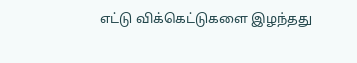எட்டு விக்கெட்டுகளை இழந்தது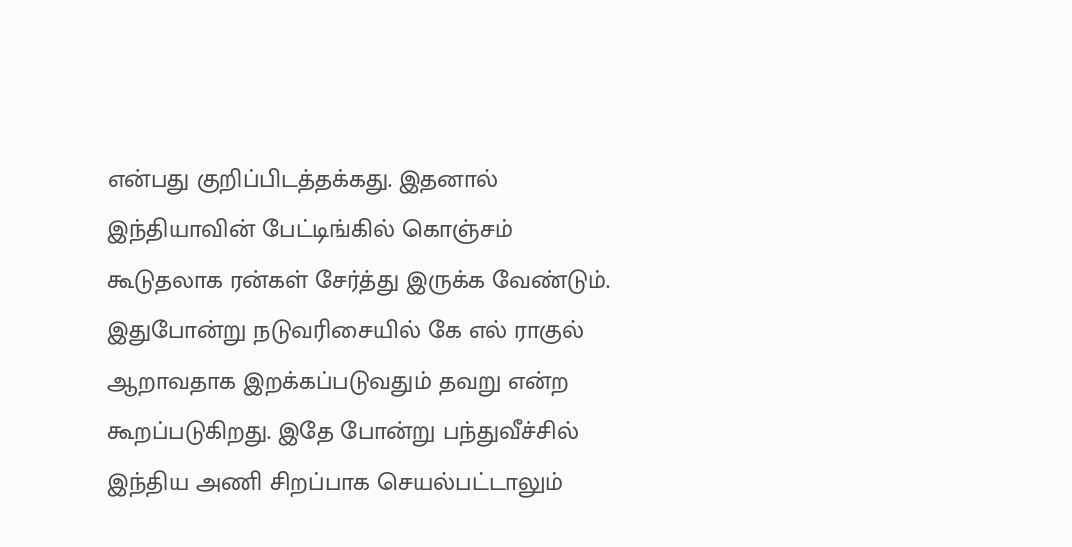என்பது குறிப்பிடத்தக்கது. இதனால் இந்தியாவின் பேட்டிங்கில் கொஞ்சம் கூடுதலாக ரன்கள் சேர்த்து இருக்க வேண்டும். இதுபோன்று நடுவரிசையில் கே எல் ராகுல் ஆறாவதாக இறக்கப்படுவதும் தவறு என்ற கூறப்படுகிறது. இதே போன்று பந்துவீச்சில் இந்திய அணி சிறப்பாக செயல்பட்டாலும்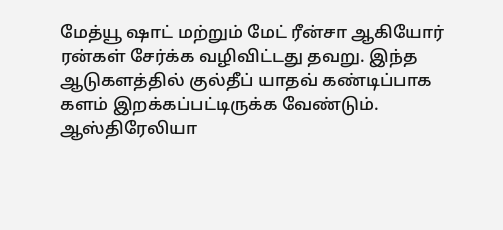மேத்யூ ஷாட் மற்றும் மேட் ரீன்சா ஆகியோர் ரன்கள் சேர்க்க வழிவிட்டது தவறு. இந்த ஆடுகளத்தில் குல்தீப் யாதவ் கண்டிப்பாக களம் இறக்கப்பட்டிருக்க வேண்டும்.
ஆஸ்திரேலியா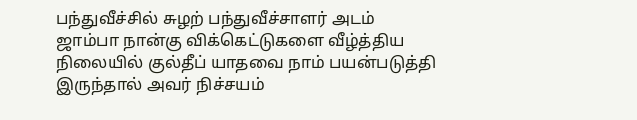பந்துவீச்சில் சுழற் பந்துவீச்சாளர் அடம் ஜாம்பா நான்கு விக்கெட்டுகளை வீழ்த்திய நிலையில் குல்தீப் யாதவை நாம் பயன்படுத்தி இருந்தால் அவர் நிச்சயம்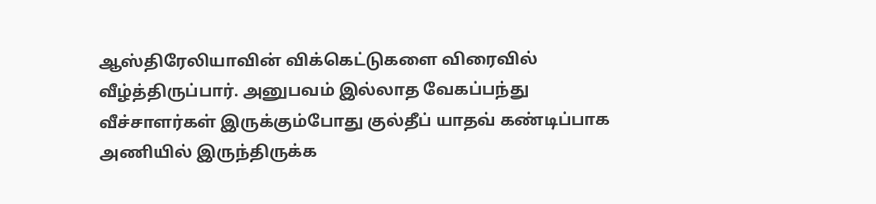ஆஸ்திரேலியாவின் விக்கெட்டுகளை விரைவில் வீழ்த்திருப்பார். அனுபவம் இல்லாத வேகப்பந்து வீச்சாளர்கள் இருக்கும்போது குல்தீப் யாதவ் கண்டிப்பாக அணியில் இருந்திருக்க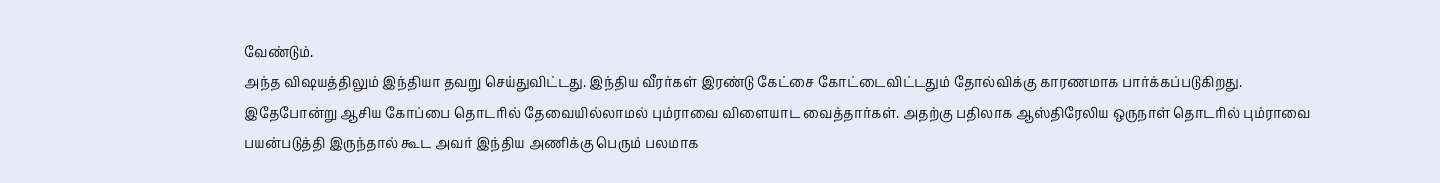வேண்டும்.
அந்த விஷயத்திலும் இந்தியா தவறு செய்துவிட்டது. இந்திய வீரர்கள் இரண்டு கேட்சை கோட்டைவிட்டதும் தோல்விக்கு காரணமாக பார்க்கப்படுகிறது. இதேபோன்று ஆசிய கோப்பை தொடரில் தேவையில்லாமல் பும்ராவை விளையாட வைத்தார்கள். அதற்கு பதிலாக ஆஸ்திரேலிய ஒருநாள் தொடரில் பும்ராவை பயன்படுத்தி இருந்தால் கூட அவர் இந்திய அணிக்கு பெரும் பலமாக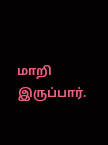மாறி இருப்பார்.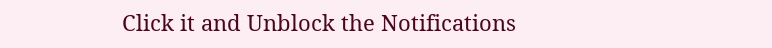Click it and Unblock the Notifications